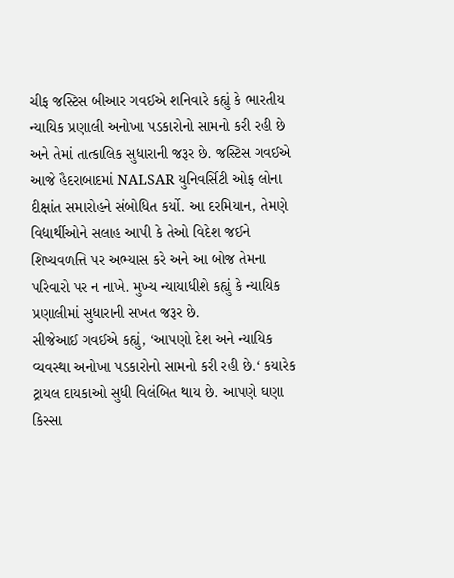ચીફ જસ્ટિસ બીઆર ગવઈએ શનિવારે કહ્યું કે ભારતીય ન્યાયિક પ્રણાલી અનોખા પડકારોનો સામનો કરી રહી છે અને તેમાં તાત્કાલિક સુધારાની જરૂર છે. જસ્ટિસ ગવઈએ આજે હૈદરાબાદમાં NALSAR યુનિવર્સિટી ઓફ લોના દીક્ષાંત સમારોહને સંબોધિત કર્યો. આ દરમિયાન, તેમણે વિદ્યાર્થીઓને સલાહ આપી કે તેઓ વિદેશ જઈને શિષ્યવળત્તિ પર અભ્યાસ કરે અને આ બોજ તેમના પરિવારો પર ન નાખે. મુખ્ય ન્યાયાધીશે કહ્યું કે ન્યાયિક પ્રણાલીમાં સુધારાની સખત જરૂર છે.
સીજેઆઈ ગવઈએ કહ્યું, ‘આપણો દેશ અને ન્યાયિક વ્યવસ્થા અનોખા પડકારોનો સામનો કરી રહી છે.‘ કયારેક ટ્રાયલ દાયકાઓ સુધી વિલંબિત થાય છે. આપણે ઘણા કિસ્સા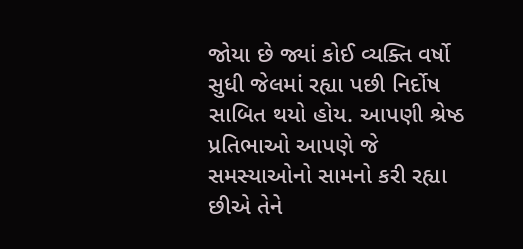જોયા છે જ્યાં કોઈ વ્યક્તિ વર્ષો સુધી જેલમાં રહ્યા પછી નિર્દોષ સાબિત થયો હોય. આપણી શ્રેષ્ઠ પ્રતિભાઓ આપણે જે સમસ્યાઓનો સામનો કરી રહ્યા છીએ તેને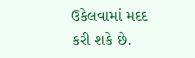ઉકેલવામાં મદદ કરી શકે છે.